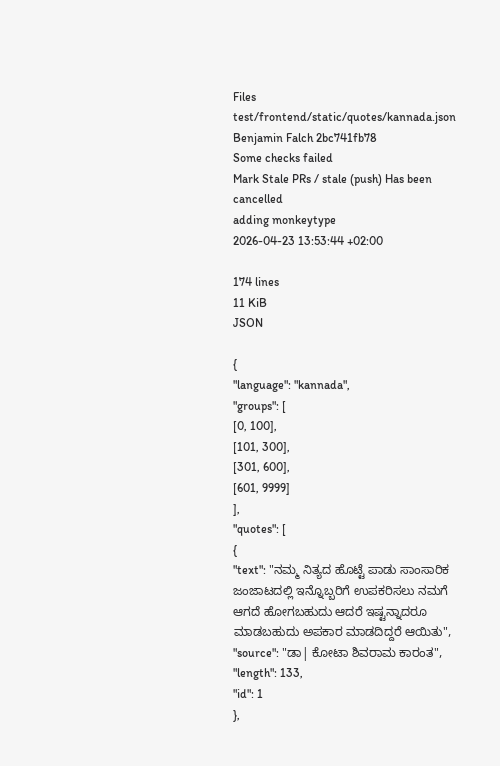Files
test/frontend/static/quotes/kannada.json
Benjamin Falch 2bc741fb78
Some checks failed
Mark Stale PRs / stale (push) Has been cancelled
adding monkeytype
2026-04-23 13:53:44 +02:00

174 lines
11 KiB
JSON

{
"language": "kannada",
"groups": [
[0, 100],
[101, 300],
[301, 600],
[601, 9999]
],
"quotes": [
{
"text": "ನಮ್ಮ ನಿತ್ಯದ ಹೊಟ್ಟೆ ಪಾಡು ಸಾಂಸಾರಿಕ ಜಂಜಾಟದಲ್ಲಿ ಇನ್ನೊಬ್ಬರಿಗೆ ಉಪಕರಿಸಲು ನಮಗೆ ಆಗದೆ ಹೋಗಬಹುದು ಆದರೆ ಇಷ್ಟನ್ನಾದರೂ ಮಾಡಬಹುದು ಅಪಕಾರ ಮಾಡದಿದ್ದರೆ ಆಯಿತು",
"source": "ಡಾ| ಕೋಟಾ ಶಿವರಾಮ ಕಾರಂತ",
"length": 133,
"id": 1
},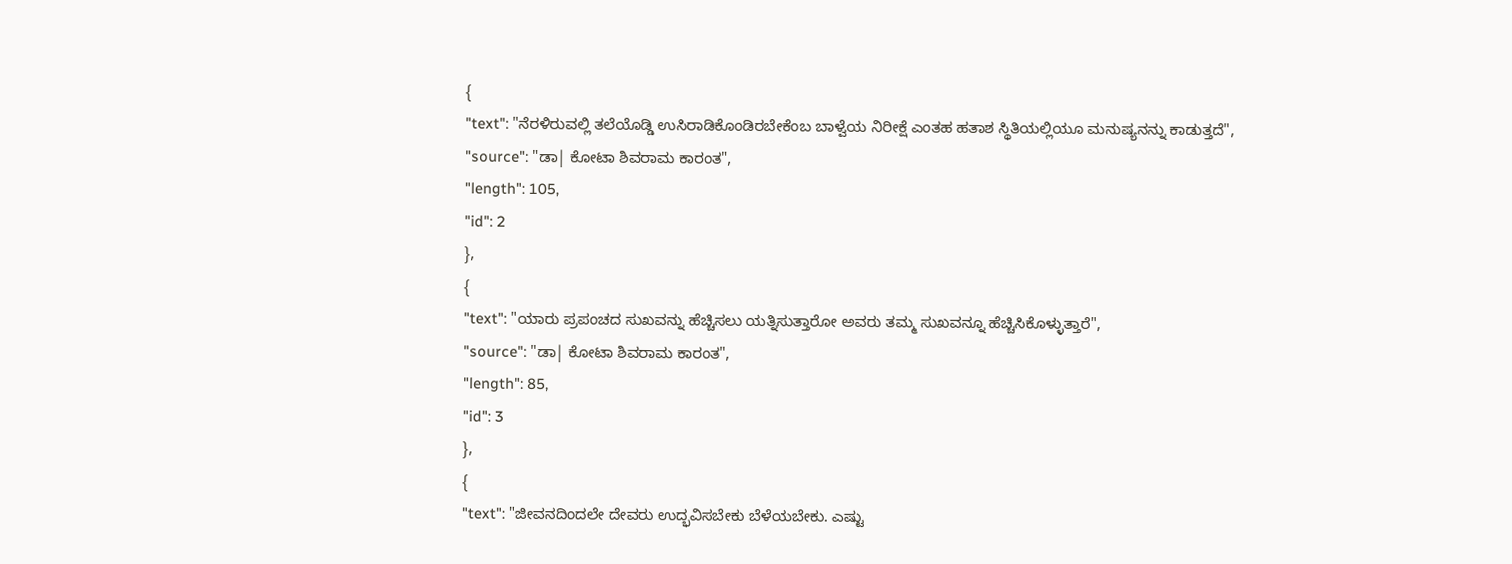{
"text": "ನೆರಳಿರುವಲ್ಲಿ ತಲೆಯೊಡ್ಡಿ ಉಸಿರಾಡಿಕೊಂಡಿರಬೇಕೆಂಬ ಬಾಳ್ವೆಯ ನಿರೀಕ್ಷೆ ಎಂತಹ ಹತಾಶ ಸ್ಥಿತಿಯಲ್ಲಿಯೂ ಮನುಷ್ಯನನ್ನು ಕಾಡುತ್ತದೆ",
"source": "ಡಾ| ಕೋಟಾ ಶಿವರಾಮ ಕಾರಂತ",
"length": 105,
"id": 2
},
{
"text": "ಯಾರು ಪ್ರಪಂಚದ ಸುಖವನ್ನು ಹೆಚ್ಚಿಸಲು ಯತ್ನಿಸುತ್ತಾರೋ ಅವರು ತಮ್ಮ ಸುಖವನ್ನೂ ಹೆಚ್ಚಿಸಿಕೊಳ್ಳುತ್ತಾರೆ",
"source": "ಡಾ| ಕೋಟಾ ಶಿವರಾಮ ಕಾರಂತ",
"length": 85,
"id": 3
},
{
"text": "ಜೀವನದಿಂದಲೇ ದೇವರು ಉದ್ಭವಿಸಬೇಕು ಬೆಳೆಯಬೇಕು. ಎಷ್ಟು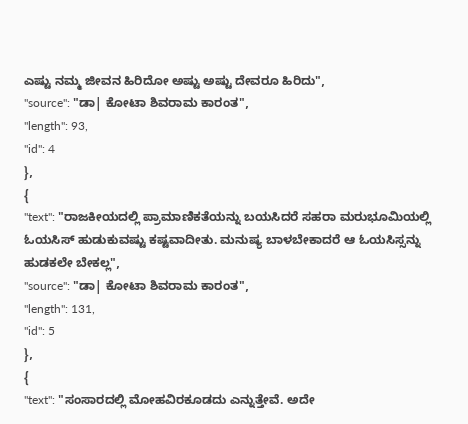ಎಷ್ಟು ನಮ್ಮ ಜೀವನ ಹಿರಿದೋ ಅಷ್ಟು ಅಷ್ಟು ದೇವರೂ ಹಿರಿದು",
"source": "ಡಾ| ಕೋಟಾ ಶಿವರಾಮ ಕಾರಂತ",
"length": 93,
"id": 4
},
{
"text": "ರಾಜಕೀಯದಲ್ಲಿ ಪ್ರಾಮಾಣಿಕತೆಯನ್ನು ಬಯಸಿದರೆ ಸಹರಾ ಮರುಭೂಮಿಯಲ್ಲಿ ಓಯಸಿಸ್ ಹುಡುಕುವಷ್ಟು ಕಷ್ಟವಾದೀತು. ಮನುಷ್ಯ ಬಾಳಬೇಕಾದರೆ ಆ ಓಯಸಿಸ್ಸನ್ನು ಹುಡಕಲೇ ಬೇಕಲ್ಲ",
"source": "ಡಾ| ಕೋಟಾ ಶಿವರಾಮ ಕಾರಂತ",
"length": 131,
"id": 5
},
{
"text": "ಸಂಸಾರದಲ್ಲಿ ಮೋಹವಿರಕೂಡದು ಎನ್ನುತ್ತೇವೆ. ಅದೇ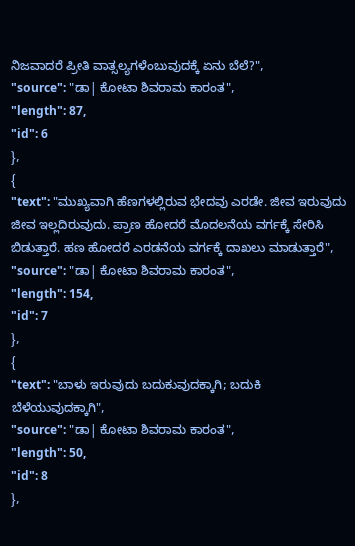ನಿಜವಾದರೆ ಪ್ರೀತಿ ವಾತ್ಸಲ್ಯಗಳೆಂಬುವುದಕ್ಕೆ ಏನು ಬೆಲೆ?",
"source": "ಡಾ| ಕೋಟಾ ಶಿವರಾಮ ಕಾರಂತ",
"length": 87,
"id": 6
},
{
"text": "ಮುಖ್ಯವಾಗಿ ಹೆಣಗಳಲ್ಲಿರುವ ಭೇದವು ಎರಡೇ. ಜೀವ ಇರುವುದು ಜೀವ ಇಲ್ಲದಿರುವುದು. ಪ್ರಾಣ ಹೋದರೆ ಮೊದಲನೆಯ ವರ್ಗಕ್ಕೆ ಸೇರಿಸಿ ಬಿಡುತ್ತಾರೆ. ಹಣ ಹೋದರೆ ಎರಡನೆಯ ವರ್ಗಕ್ಕೆ ದಾಖಲು ಮಾಡುತ್ತಾರೆ",
"source": "ಡಾ| ಕೋಟಾ ಶಿವರಾಮ ಕಾರಂತ",
"length": 154,
"id": 7
},
{
"text": "ಬಾಳು ಇರುವುದು ಬದುಕುವುದಕ್ಕಾಗಿ; ಬದುಕಿ ಬೆಳೆಯುವುದಕ್ಕಾಗಿ",
"source": "ಡಾ| ಕೋಟಾ ಶಿವರಾಮ ಕಾರಂತ",
"length": 50,
"id": 8
},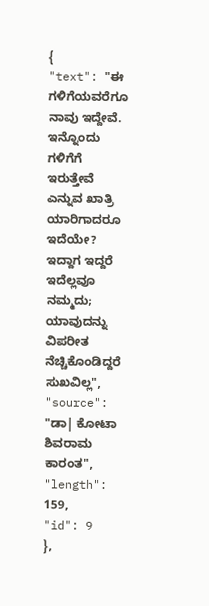{
"text": "ಈ ಗಳಿಗೆಯವರೆಗೂ ನಾವು ಇದ್ದೇವೆ. ಇನ್ನೊಂದು ಗಳಿಗೆಗೆ ಇರುತ್ತೇವೆ ಎನ್ನುವ ಖಾತ್ರಿ ಯಾರಿಗಾದರೂ ಇದೆಯೇ? ಇದ್ದಾಗ ಇದ್ದರೆ ಇದೆಲ್ಲವೂ ನಮ್ಮದು; ಯಾವುದನ್ನು ವಿಪರೀತ ನೆಚ್ಚಿಕೊಂಡಿದ್ದರೆ ಸುಖವಿಲ್ಲ",
"source": "ಡಾ| ಕೋಟಾ ಶಿವರಾಮ ಕಾರಂತ",
"length": 159,
"id": 9
},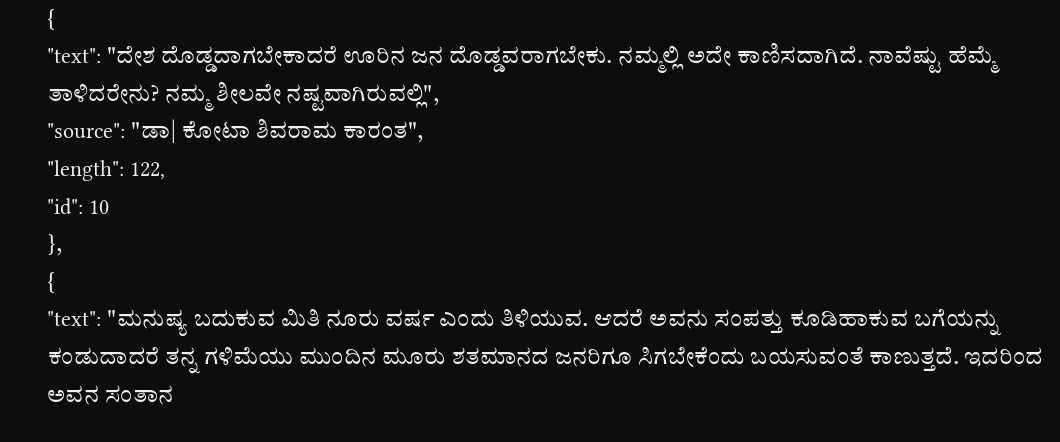{
"text": "ದೇಶ ದೊಡ್ಡದಾಗಬೇಕಾದರೆ ಊರಿನ ಜನ ದೊಡ್ಡವರಾಗಬೇಕು. ನಮ್ಮಲ್ಲಿ ಅದೇ ಕಾಣಿಸದಾಗಿದೆ. ನಾವೆಷ್ಟು ಹೆಮ್ಮೆ ತಾಳಿದರೇನು? ನಮ್ಮ ಶೀಲವೇ ನಷ್ಟವಾಗಿರುವಲ್ಲಿ",
"source": "ಡಾ| ಕೋಟಾ ಶಿವರಾಮ ಕಾರಂತ",
"length": 122,
"id": 10
},
{
"text": "ಮನುಷ್ಯ ಬದುಕುವ ಮಿತಿ ನೂರು ವರ್ಷ ಎಂದು ತಿಳಿಯುವ. ಆದರೆ ಅವನು ಸಂಪತ್ತು ಕೂಡಿಹಾಕುವ ಬಗೆಯನ್ನು ಕಂಡುದಾದರೆ ತನ್ನ ಗಳಿಮೆಯು ಮುಂದಿನ ಮೂರು ಶತಮಾನದ ಜನರಿಗೂ ಸಿಗಬೇಕೆಂದು ಬಯಸುವಂತೆ ಕಾಣುತ್ತದೆ. ಇದರಿಂದ ಅವನ ಸಂತಾನ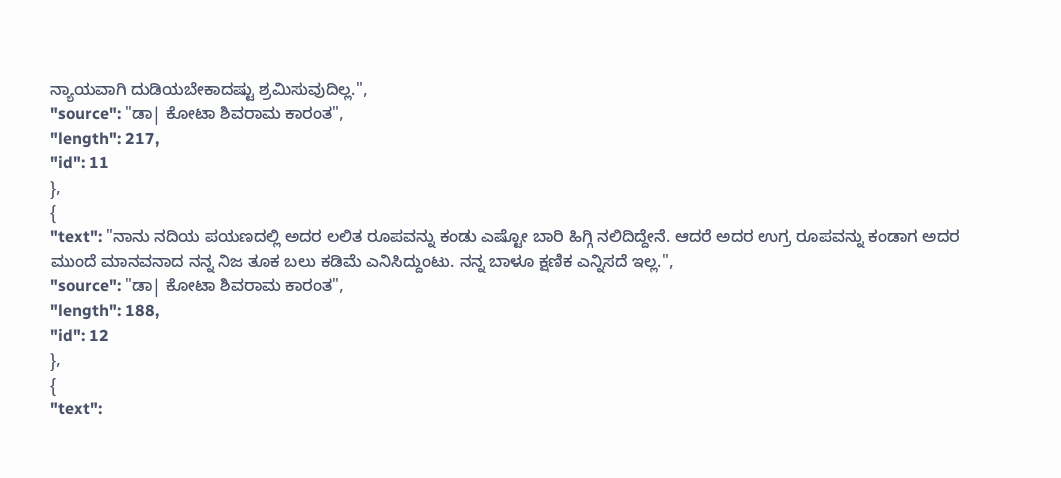ನ್ಯಾಯವಾಗಿ ದುಡಿಯಬೇಕಾದಷ್ಟು ಶ್ರಮಿಸುವುದಿಲ್ಲ.",
"source": "ಡಾ| ಕೋಟಾ ಶಿವರಾಮ ಕಾರಂತ",
"length": 217,
"id": 11
},
{
"text": "ನಾನು ನದಿಯ ಪಯಣದಲ್ಲಿ ಅದರ ಲಲಿತ ರೂಪವನ್ನು ಕಂಡು ಎಷ್ಟೋ ಬಾರಿ ಹಿಗ್ಗಿ ನಲಿದಿದ್ದೇನೆ. ಆದರೆ ಅದರ ಉಗ್ರ ರೂಪವನ್ನು ಕಂಡಾಗ ಅದರ ಮುಂದೆ ಮಾನವನಾದ ನನ್ನ ನಿಜ ತೂಕ ಬಲು ಕಡಿಮೆ ಎನಿಸಿದ್ದುಂಟು. ನನ್ನ ಬಾಳೂ ಕ್ಷಣಿಕ ಎನ್ನಿಸದೆ ಇಲ್ಲ.",
"source": "ಡಾ| ಕೋಟಾ ಶಿವರಾಮ ಕಾರಂತ",
"length": 188,
"id": 12
},
{
"text":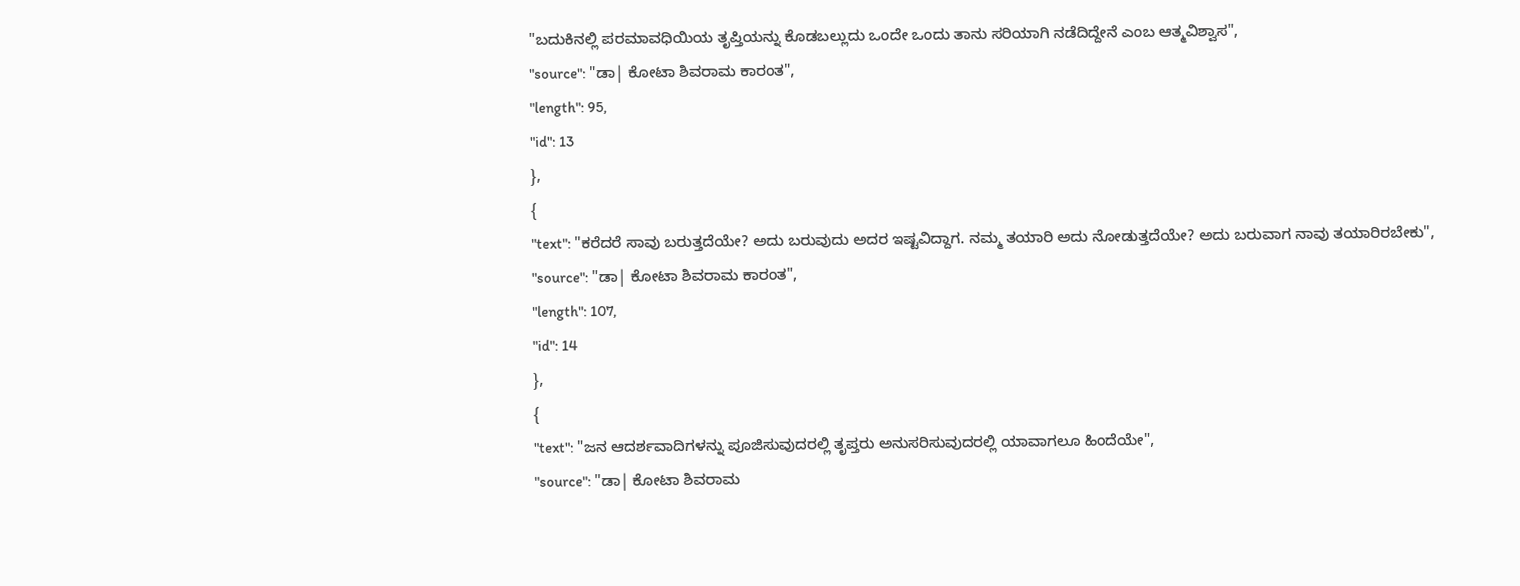"ಬದುಕಿನಲ್ಲಿ ಪರಮಾವಧಿಯಿಯ ತೃಪ್ತಿಯನ್ನು ಕೊಡಬಲ್ಲುದು ಒಂದೇ ಒಂದು ತಾನು ಸರಿಯಾಗಿ ನಡೆದಿದ್ದೇನೆ ಎಂಬ ಆತ್ಮವಿಶ್ವಾಸ",
"source": "ಡಾ| ಕೋಟಾ ಶಿವರಾಮ ಕಾರಂತ",
"length": 95,
"id": 13
},
{
"text": "ಕರೆದರೆ ಸಾವು ಬರುತ್ತದೆಯೇ? ಅದು ಬರುವುದು ಅದರ ಇಷ್ಟವಿದ್ದಾಗ. ನಮ್ಮ ತಯಾರಿ ಅದು ನೋಡುತ್ತದೆಯೇ? ಅದು ಬರುವಾಗ ನಾವು ತಯಾರಿರಬೇಕು",
"source": "ಡಾ| ಕೋಟಾ ಶಿವರಾಮ ಕಾರಂತ",
"length": 107,
"id": 14
},
{
"text": "ಜನ ಆದರ್ಶವಾದಿಗಳನ್ನು ಪೂಜಿಸುವುದರಲ್ಲಿ ತೃಪ್ತರು ಅನುಸರಿಸುವುದರಲ್ಲಿ ಯಾವಾಗಲೂ ಹಿಂದೆಯೇ",
"source": "ಡಾ| ಕೋಟಾ ಶಿವರಾಮ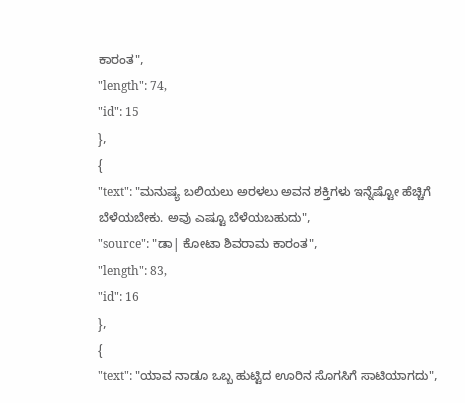ಕಾರಂತ",
"length": 74,
"id": 15
},
{
"text": "ಮನುಷ್ಯ ಬಲಿಯಲು ಅರಳಲು ಅವನ ಶಕ್ತಿಗಳು ಇನ್ನೆಷ್ಟೋ ಹೆಚ್ಚಿಗೆ ಬೆಳೆಯಬೇಕು. ಅವು ಎಷ್ಟೂ ಬೆಳೆಯಬಹುದು",
"source": "ಡಾ| ಕೋಟಾ ಶಿವರಾಮ ಕಾರಂತ",
"length": 83,
"id": 16
},
{
"text": "ಯಾವ ನಾಡೂ ಒಬ್ಬ ಹುಟ್ಟಿದ ಊರಿನ ಸೊಗಸಿಗೆ ಸಾಟಿಯಾಗದು",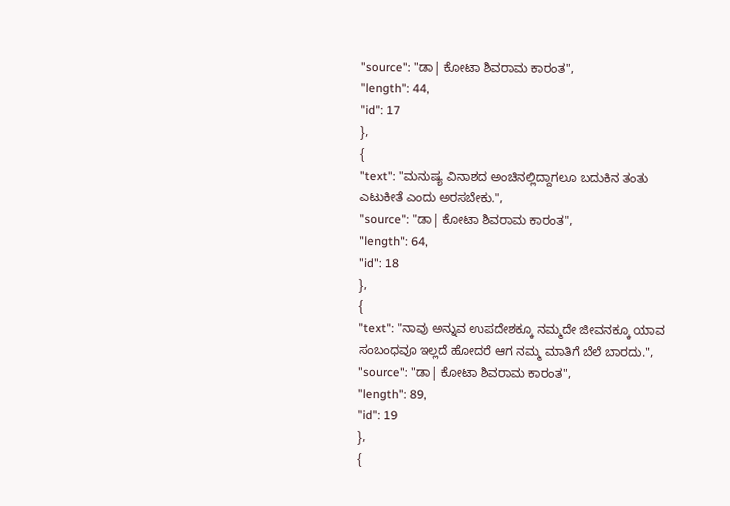"source": "ಡಾ| ಕೋಟಾ ಶಿವರಾಮ ಕಾರಂತ",
"length": 44,
"id": 17
},
{
"text": "ಮನುಷ್ಯ ವಿನಾಶದ ಅಂಚಿನಲ್ಲಿದ್ದಾಗಲೂ ಬದುಕಿನ ತಂತು ಎಟುಕೀತೆ ಎಂದು ಅರಸಬೇಕು.",
"source": "ಡಾ| ಕೋಟಾ ಶಿವರಾಮ ಕಾರಂತ",
"length": 64,
"id": 18
},
{
"text": "ನಾವು ಅನ್ನುವ ಉಪದೇಶಕ್ಕೂ ನಮ್ಮದೇ ಜೀವನಕ್ಕೂ ಯಾವ ಸಂಬಂಧವೂ ಇಲ್ಲದೆ ಹೋದರೆ ಆಗ ನಮ್ಮ ಮಾತಿಗೆ ಬೆಲೆ ಬಾರದು.",
"source": "ಡಾ| ಕೋಟಾ ಶಿವರಾಮ ಕಾರಂತ",
"length": 89,
"id": 19
},
{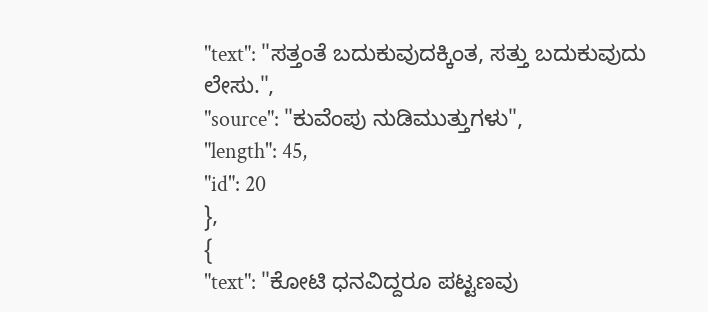"text": "ಸತ್ತಂತೆ ಬದುಕುವುದಕ್ಕಿಂತ, ಸತ್ತು ಬದುಕುವುದು ಲೇಸು.",
"source": "ಕುವೆಂಪು ನುಡಿಮುತ್ತುಗಳು",
"length": 45,
"id": 20
},
{
"text": "ಕೋಟಿ ಧನವಿದ್ದರೂ ಪಟ್ಟಣವು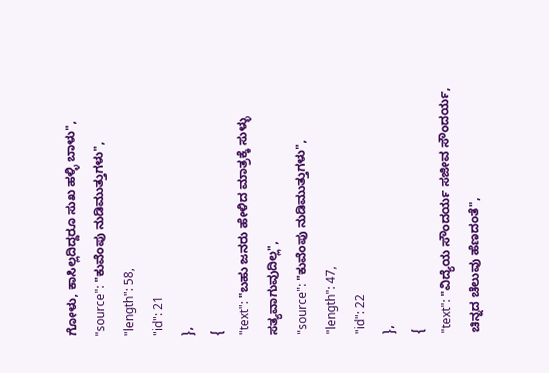ಗೋಳು, ಕಾಸಿಲ್ಲದಿದ್ದರೂ ಸುಖ ಹಳ್ಳಿ ಬಾಳು",
"source": "ಕುವೆಂಪು ನುಡಿಮುತ್ತುಗಳು",
"length": 58,
"id": 21
},
{
"text": "ಬಹು ಜನರು ಹೇಳಿದ ಮಾತ್ರಕ್ಕೆ ಸುಳ್ಳು ಸತ್ಯವಾಗುವುದಿಲ್ಲ",
"source": "ಕುವೆಂಪು ನುಡಿಮುತ್ತುಗಳು",
"length": 47,
"id": 22
},
{
"text": "ವಿದ್ಯೆಯ ಸೌಂದರ್ಯ ಸಜೀವ ಸೌಂದರ್ಯ, ಚಿನ್ನದ ಚೆಲುವು ಹೆಣದಂತೆ",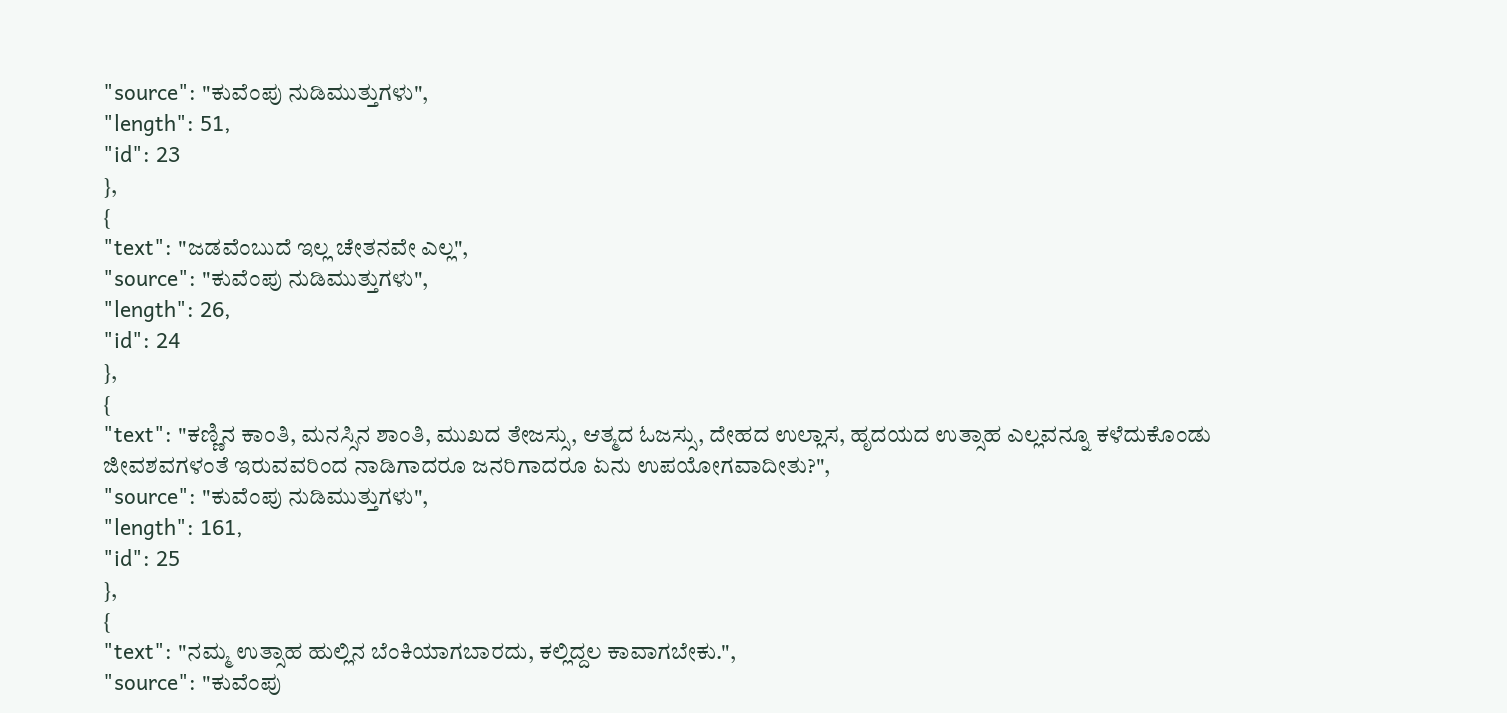"source": "ಕುವೆಂಪು ನುಡಿಮುತ್ತುಗಳು",
"length": 51,
"id": 23
},
{
"text": "ಜಡವೆಂಬುದೆ ಇಲ್ಲ ಚೇತನವೇ ಎಲ್ಲ",
"source": "ಕುವೆಂಪು ನುಡಿಮುತ್ತುಗಳು",
"length": 26,
"id": 24
},
{
"text": "ಕಣ್ಣಿನ ಕಾಂತಿ, ಮನಸ್ಸಿನ ಶಾಂತಿ, ಮುಖದ ತೇಜಸ್ಸು, ಆತ್ಮದ ಓಜಸ್ಸು, ದೇಹದ ಉಲ್ಲಾಸ, ಹೃದಯದ ಉತ್ಸಾಹ ಎಲ್ಲವನ್ನೂ ಕಳೆದುಕೊಂಡು ಜೀವಶವಗಳಂತೆ ಇರುವವರಿಂದ ನಾಡಿಗಾದರೂ ಜನರಿಗಾದರೂ ಏನು ಉಪಯೋಗವಾದೀತು?",
"source": "ಕುವೆಂಪು ನುಡಿಮುತ್ತುಗಳು",
"length": 161,
"id": 25
},
{
"text": "ನಮ್ಮ ಉತ್ಸಾಹ ಹುಲ್ಲಿನ ಬೆಂಕಿಯಾಗಬಾರದು, ಕಲ್ಲಿದ್ದಲ ಕಾವಾಗಬೇಕು.",
"source": "ಕುವೆಂಪು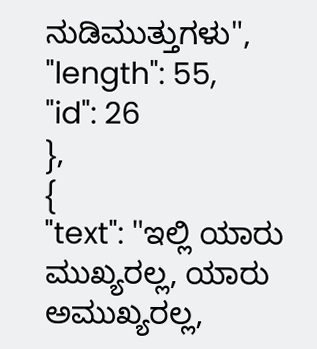ನುಡಿಮುತ್ತುಗಳು",
"length": 55,
"id": 26
},
{
"text": "ಇಲ್ಲಿ ಯಾರು ಮುಖ್ಯರಲ್ಲ, ಯಾರು ಅಮುಖ್ಯರಲ್ಲ,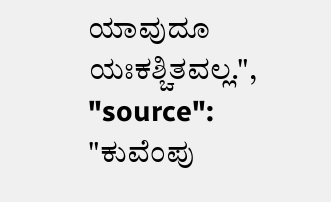ಯಾವುದೂ ಯಃಕಶ್ಚಿತವಲ್ಲ.",
"source": "ಕುವೆಂಪು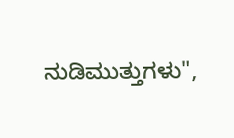ನುಡಿಮುತ್ತುಗಳು",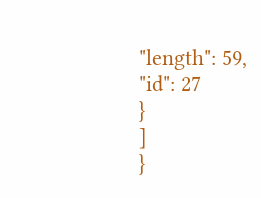"length": 59,
"id": 27
}
]
}